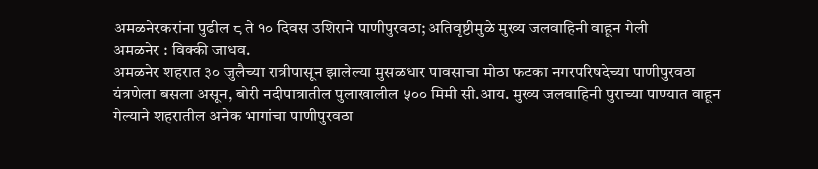अमळनेरकरांना पुढील ८ ते १० दिवस उशिराने पाणीपुरवठा; अतिवृष्टीमुळे मुख्य जलवाहिनी वाहून गेली
अमळनेर : विक्की जाधव.
अमळनेर शहरात ३० जुलैच्या रात्रीपासून झालेल्या मुसळधार पावसाचा मोठा फटका नगरपरिषदेच्या पाणीपुरवठा यंत्रणेला बसला असून, बोरी नदीपात्रातील पुलाखालील ५०० मिमी सी.आय. मुख्य जलवाहिनी पुराच्या पाण्यात वाहून गेल्याने शहरातील अनेक भागांचा पाणीपुरवठा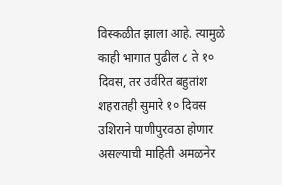विस्कळीत झाला आहे. त्यामुळे काही भागात पुढील ८ ते १० दिवस, तर उर्वरित बहुतांश शहरातही सुमारे १० दिवस उशिराने पाणीपुरवठा होणार असल्याची माहिती अमळनेर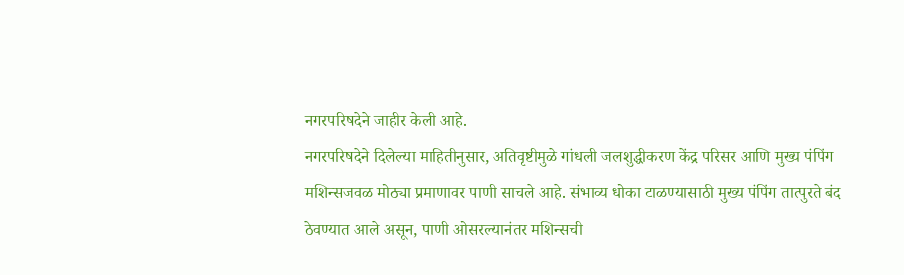नगरपरिषदेने जाहीर केली आहे.
नगरपरिषदेने दिलेल्या माहितीनुसार, अतिवृष्टीमुळे गांधली जलशुद्धीकरण केंद्र परिसर आणि मुख्य पंपिंग मशिन्सजवळ मोठ्या प्रमाणावर पाणी साचले आहे. संभाव्य धोका टाळण्यासाठी मुख्य पंपिंग तात्पुरते बंद ठेवण्यात आले असून, पाणी ओसरल्यानंतर मशिन्सची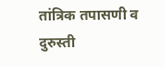तांत्रिक तपासणी व दुरुस्ती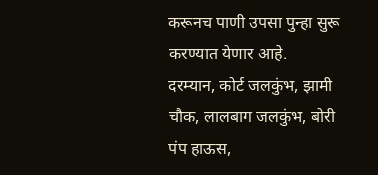करूनच पाणी उपसा पुन्हा सुरू करण्यात येणार आहे.
दरम्यान, कोर्ट जलकुंभ, झामी चौक, लालबाग जलकुंभ, बोरी पंप हाऊस,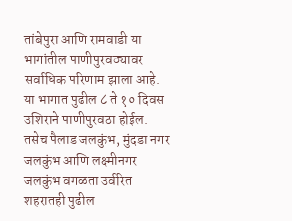तांबेपुरा आणि रामवाडी या भागांतील पाणीपुरवठ्यावर सर्वाधिक परिणाम झाला आहे. या भागात पुढील ८ ते १० दिवस उशिराने पाणीपुरवठा होईल. तसेच पैलाड जलकुंभ, मुंदडा नगर जलकुंभ आणि लक्ष्मीनगर जलकुंभ वगळता उर्वरित शहरातही पुढील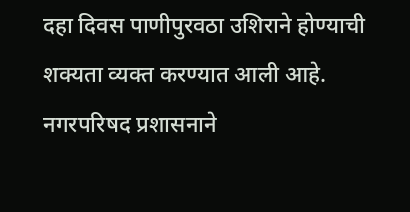दहा दिवस पाणीपुरवठा उशिराने होण्याची शक्यता व्यक्त करण्यात आली आहे.
नगरपरिषद प्रशासनाने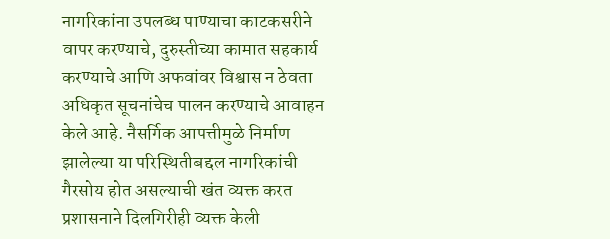नागरिकांना उपलब्ध पाण्याचा काटकसरीने वापर करण्याचे, दुरुस्तीच्या कामात सहकार्य करण्याचे आणि अफवांवर विश्वास न ठेवता अधिकृत सूचनांचेच पालन करण्याचे आवाहन केले आहे. नैसर्गिक आपत्तीमुळे निर्माण झालेल्या या परिस्थितीबद्दल नागरिकांची गैरसोय होत असल्याची खंत व्यक्त करत प्रशासनाने दिलगिरीही व्यक्त केली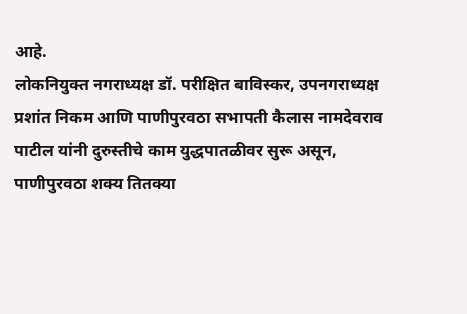आहे.
लोकनियुक्त नगराध्यक्ष डॉ. परीक्षित बाविस्कर, उपनगराध्यक्ष प्रशांत निकम आणि पाणीपुरवठा सभापती कैलास नामदेवराव पाटील यांनी दुरुस्तीचे काम युद्धपातळीवर सुरू असून, पाणीपुरवठा शक्य तितक्या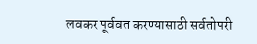लवकर पूर्ववत करण्यासाठी सर्वतोपरी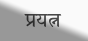प्रयत्न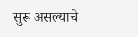सुरू असल्याचे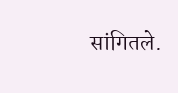सांगितले.